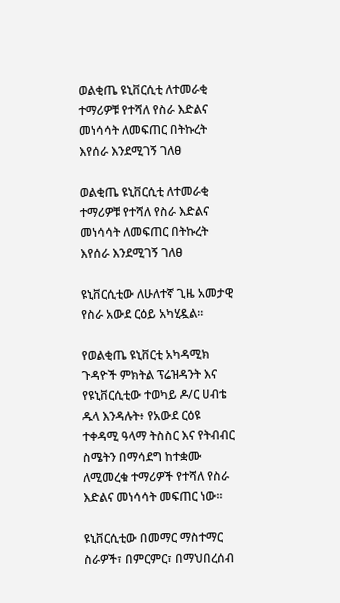ወልቂጤ ዩኒቨርሲቲ ለተመራቂ ተማሪዎቹ የተሻለ የስራ እድልና መነሳሳት ለመፍጠር በትኩረት እየሰራ እንደሚገኝ ገለፀ

ወልቂጤ ዩኒቨርሲቲ ለተመራቂ ተማሪዎቹ የተሻለ የስራ እድልና መነሳሳት ለመፍጠር በትኩረት እየሰራ እንደሚገኝ ገለፀ

ዩኒቨርሲቲው ለሁለተኛ ጊዜ አመታዊ የስራ አውደ ርዕይ አካሂዷል።

የወልቂጤ ዩኒቨርቲ አካዳሚክ ጉዳዮች ምክትል ፕሬዝዳንት እና የዩኒቨርሲቲው ተወካይ ዶ/ር ሀብቴ ዱላ እንዳሉት፥ የአውደ ርዕዩ ተቀዳሚ ዓላማ ትስስር እና የትብብር ስሜትን በማሳደግ ከተቋሙ ለሚመረቁ ተማሪዎች የተሻለ የስራ እድልና መነሳሳት መፍጠር ነው።

ዩኒቨርሲቲው በመማር ማስተማር ስራዎች፣ በምርምር፣ በማህበረሰብ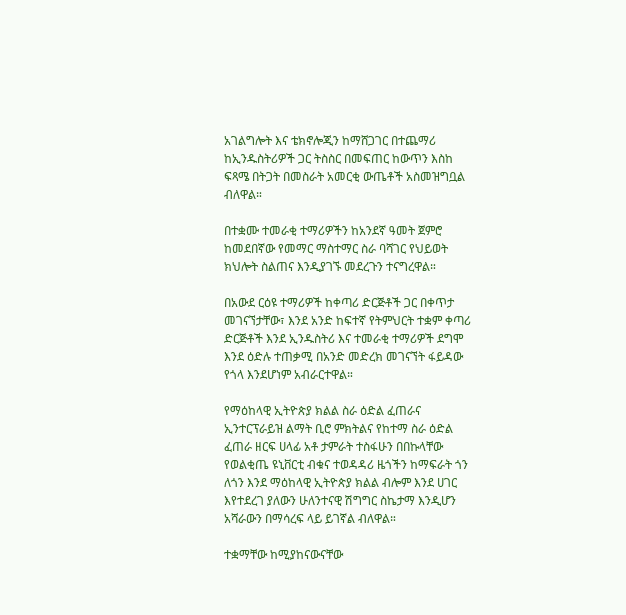አገልግሎት እና ቴክኖሎጂን ከማሸጋገር በተጨማሪ ከኢንዱስትሪዎች ጋር ትስስር በመፍጠር ከውጥን እስከ ፍጻሜ በትጋት በመስራት አመርቂ ውጤቶች አስመዝግቧል ብለዋል።

በተቋሙ ተመራቂ ተማሪዎችን ከአንደኛ ዓመት ጀምሮ ከመደበኛው የመማር ማስተማር ስራ ባሻገር የህይወት ክህሎት ስልጠና እንዲያገኙ መደረጉን ተናግረዋል።

በአውደ ርዕዩ ተማሪዎች ከቀጣሪ ድርጅቶች ጋር በቀጥታ መገናኘታቸው፣ እንደ አንድ ከፍተኛ የትምህርት ተቋም ቀጣሪ ድርጅቶች እንደ ኢንዱስትሪ እና ተመራቂ ተማሪዎች ደግሞ እንደ ዕድሉ ተጠቃሚ በአንድ መድረክ መገናኘት ፋይዳው የጎላ እንደሆነም አብራርተዋል።

የማዕከላዊ ኢትዮጵያ ክልል ስራ ዕድል ፈጠራና ኢንተርፕራይዝ ልማት ቢሮ ምክትልና የከተማ ስራ ዕድል ፈጠራ ዘርፍ ሀላፊ አቶ ታምራት ተስፋሁን በበኩላቸው የወልቂጤ ዩኒቨርቲ ብቁና ተወዳዳሪ ዜጎችን ከማፍራት ጎን ለጎን እንደ ማዕከላዊ ኢትዮጵያ ክልል ብሎም እንደ ሀገር እየተደረገ ያለውን ሁለንተናዊ ሽግግር ስኬታማ እንዲሆን አሻራውን በማሳረፍ ላይ ይገኛል ብለዋል።

ተቋማቸው ከሚያከናውናቸው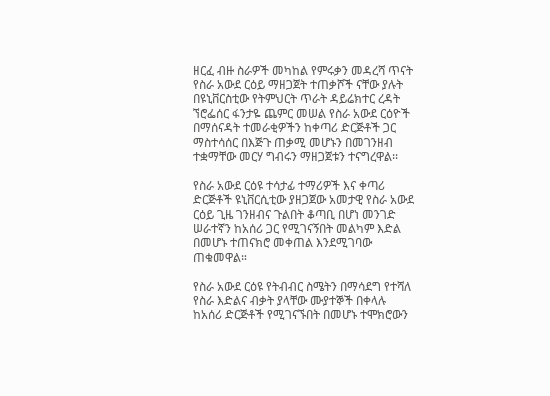ዘርፈ ብዙ ስራዎች መካከል የምሩቃን መዳረሻ ጥናት የስራ አውደ ርዕይ ማዘጋጀት ተጠቃሾች ናቸው ያሉት በዩኒቨርስቲው የትምህርት ጥራት ዳይሬክተር ረዳት ኘሮፌሰር ፋንታዬ ጨምር መሠል የስራ አውደ ርዕዮች በማሰናዳት ተመራቂዎችን ከቀጣሪ ድርጅቶች ጋር ማስተሳሰር በእጅጉ ጠቃሚ መሆኑን በመገንዘብ ተቋማቸው መርሃ ግብሩን ማዘጋጀቱን ተናግረዋል፡፡

የስራ አውደ ርዕዩ ተሳታፊ ተማሪዎች እና ቀጣሪ ድርጅቶች ዩኒቨርሲቲው ያዘጋጀው አመታዊ የስራ አውደ ርዕይ ጊዜ ገንዘብና ጉልበት ቆጣቢ በሆነ መንገድ ሠራተኛን ከአሰሪ ጋር የሚገናኝበት መልካም እድል በመሆኑ ተጠናክሮ መቀጠል እንደሚገባው ጠቁመዋል።

የስራ አውደ ርዕዩ የትብብር ስሜትን በማሳደግ የተሻለ የስራ እድልና ብቃት ያላቸው ሙያተኞች በቀላሉ ከአሰሪ ድርጅቶች የሚገናኙበት በመሆኑ ተሞክሮውን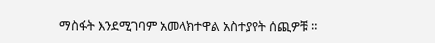ማስፋት እንደሚገባም አመላክተዋል አስተያየት ሰጪዎቹ ።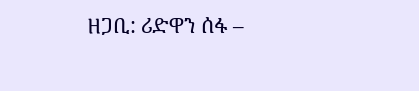ዘጋቢ: ሪድዋን ሰፋ –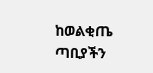ከወልቂጤ ጣቢያችን